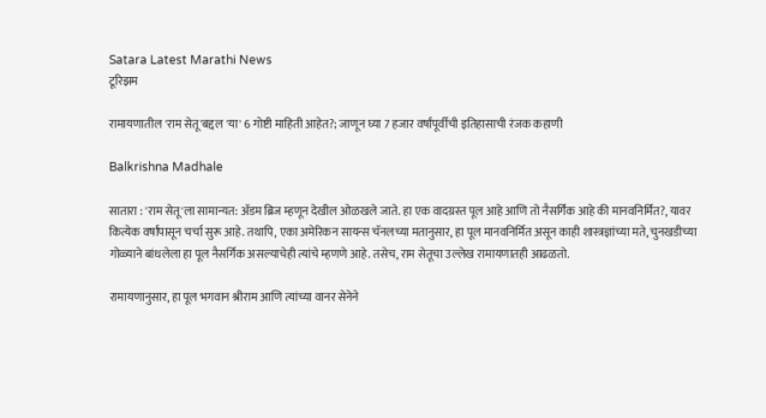Satara Latest Marathi News
टूरिझम

रामायणातील 'राम सेतू'बद्दल 'या' 6 गोष्टी माहिती आहेत?; जाणून घ्या 7 हजार वर्षांपूर्वीची इतिहासाची रंजक कहाणी

Balkrishna Madhale

सातारा : 'राम सेतू'ला सामान्यत: अ‍ॅडम ब्रिज म्हणून देखील ओळखले जाते. हा एक वादग्रस्त पूल आहे आणि तो नैसर्गिक आहे की मानवनिर्मित?, यावर कित्येक वर्षांपासून चर्चा सुरू आहे. तथापि, एका अमेरिकन सायन्स चॅनलच्या मतानुसार, हा पूल मानवनिर्मित असून काही शास्त्रज्ञांच्या मते, चुनखडीच्या गोळ्याने बांधलेला हा पूल नैसर्गिक असल्याचेही त्यांचे म्हणणे आहे. तसेच, राम सेतूचा उल्लेख रामायणातही आढळतो.

रामायणानुसार, हा पूल भगवान श्रीराम आणि त्यांच्या वानर सेनेने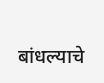बांधल्याचे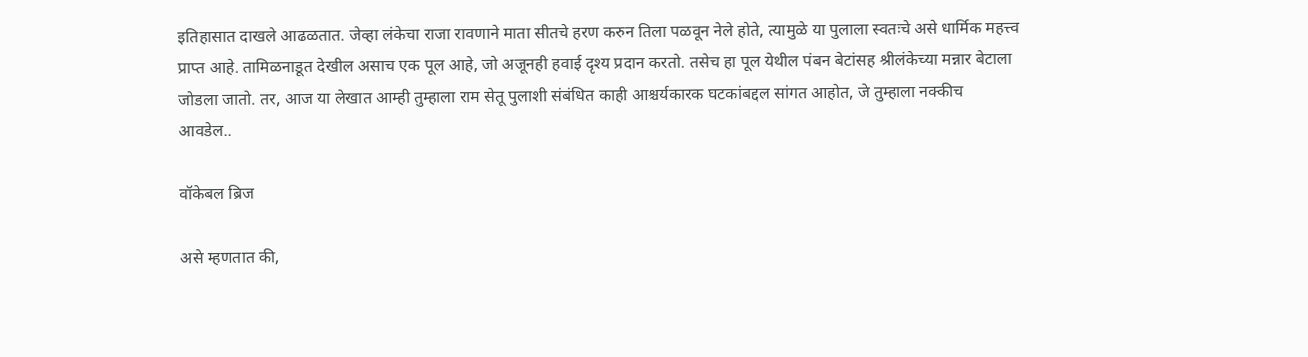इतिहासात दाखले आढळतात. जेव्हा लंकेचा राजा रावणाने माता सीतचे हरण करुन तिला पळवून नेले होते, त्यामुळे या पुलाला स्वतःचे असे धार्मिक महत्त्व प्राप्त आहे. तामिळनाडूत देखील असाच एक पूल आहे, जो अजूनही हवाई दृश्य प्रदान करतो. तसेच हा पूल येथील पंबन बेटांसह श्रीलंकेच्या मन्नार बेटाला जोडला जातो. तर, आज या लेखात आम्ही तुम्हाला राम सेतू पुलाशी संबंधित काही आश्चर्यकारक घटकांबद्दल सांगत आहोत, जे तुम्हाला नक्कीच आवडेल..

वॉकेबल ब्रिज

असे म्हणतात की,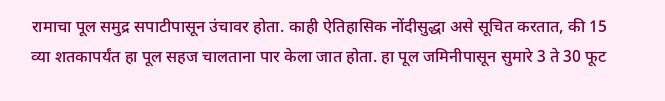रामाचा पूल समुद्र सपाटीपासून उंचावर होता. काही ऐतिहासिक नोंदीसुद्धा असे सूचित करतात, की 15 व्या शतकापर्यंत हा पूल सहज चालताना पार केला जात होता. हा पूल जमिनीपासून सुमारे 3 ते 30 फूट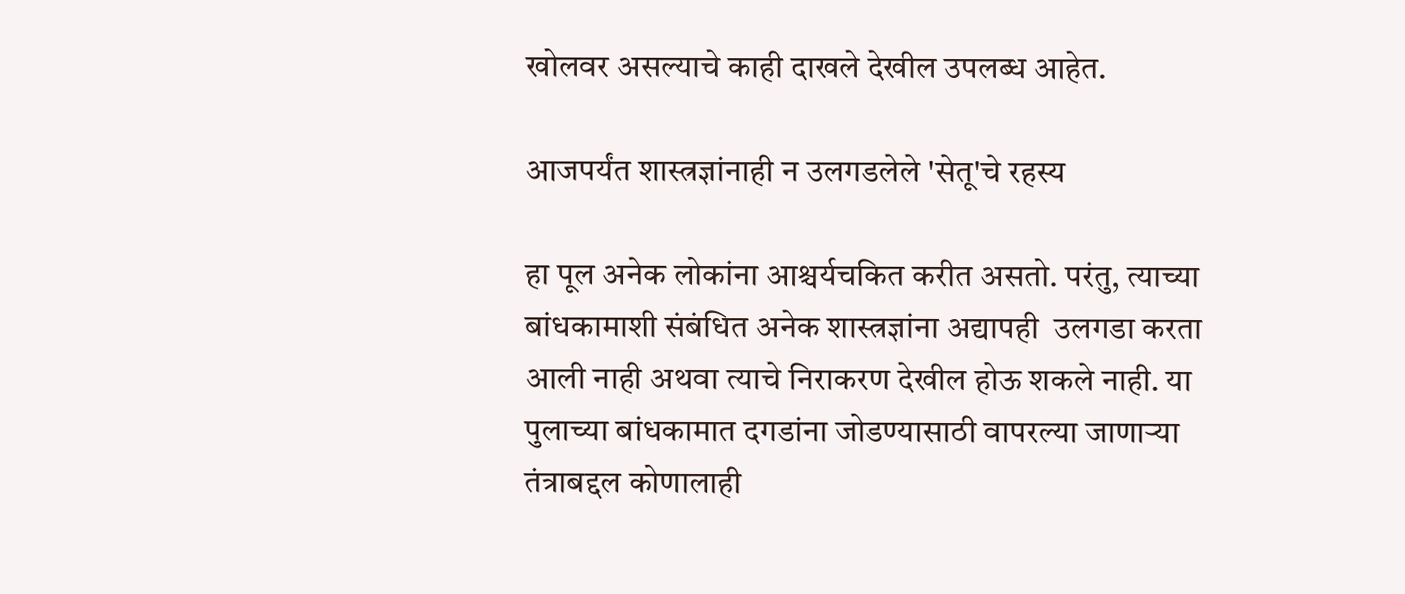खोलवर असल्याचे काही दाखले देखील उपलब्ध आहेत.

आजपर्यंत शास्त्रज्ञांनाही न उलगडलेले 'सेतू'चे रहस्य

हा पूल अनेक लोकांना आश्चर्यचकित करीत असतो. परंतु, त्याच्या बांधकामाशी संबंधित अनेक शास्त्रज्ञांना अद्यापही  उलगडा करता आली नाही अथवा त्याचे निराकरण देखील होऊ शकले नाही. या पुलाच्या बांधकामात दगडांना जोडण्यासाठी वापरल्या जाणार्‍या तंत्राबद्दल कोणालाही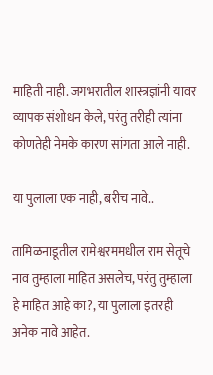माहिती नाही. जगभरातील शास्त्रज्ञांनी यावर व्यापक संशोधन केले, परंतु तरीही त्यांना कोणतेही नेमके कारण सांगता आले नाही.

या पुलाला एक नाही, बरीच नावे..

तामिळनाडूतील रामेश्वरममधील राम सेतूचे नाव तुम्हाला माहित असलेच, परंतु तुम्हाला हे माहित आहे का?, या पुलाला इतरही अनेक नावे आहेत.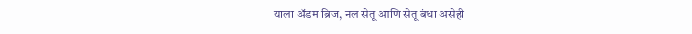याला अ‍ॅडम ब्रिज, नल सेतू आणि सेतू बंधा असेही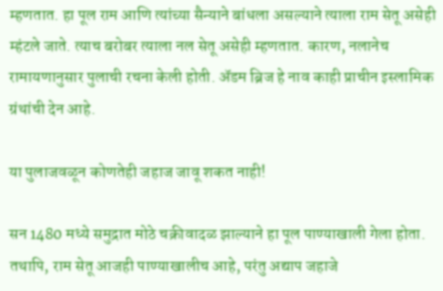म्हणतात. हा पूल राम आणि त्यांच्या सैन्याने बांधला असल्याने त्याला राम सेतू असेही म्हंटले जाते. त्याच बरोबर त्याला नल सेतू असेही म्हणतात. कारण, नलानेच रामायणानुसार पुलाची रचना केली होती. अ‍ॅडम ब्रिज हे नाव काही प्राचीन इस्लामिक ग्रंथांची देन आहे.

या पुलाजवळून कोणतेही जहाज जावू शकत नाही!

सन 1480 मध्ये समुद्रात मोठे चक्रीवादळ झाल्याने हा पूल पाण्याखाली गेला होता. तथापि, राम सेतू आजही पाण्याखालीच आहे, परंतु अद्याप जहाजे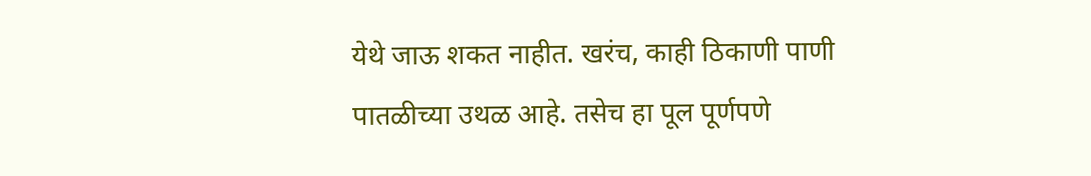येथे जाऊ शकत नाहीत. खरंच, काही ठिकाणी पाणी पातळीच्या उथळ आहे. तसेच हा पूल पूर्णपणे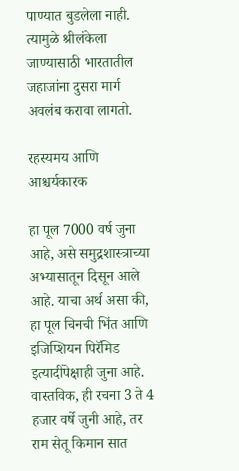पाण्यात बुडलेला नाही. त्यामुळे श्रीलंकेला जाण्यासाठी भारतातील जहाजांना दुसरा मार्ग अवलंब करावा लागतो.

रहस्यमय आणि आश्चर्यकारक

हा पूल 7000 वर्ष जुना आहे, असे समुद्रशास्त्राच्या अभ्यासातून दिसून आले आहे. याचा अर्थ असा की, हा पूल चिनची भिंत आणि इजिप्शियन पिरॅमिड इत्यादींपेक्षाही जुना आहे. वास्तविक, ही रचना 3 ते 4 हजार वर्षे जुनी आहे, तर राम सेतू किमान सात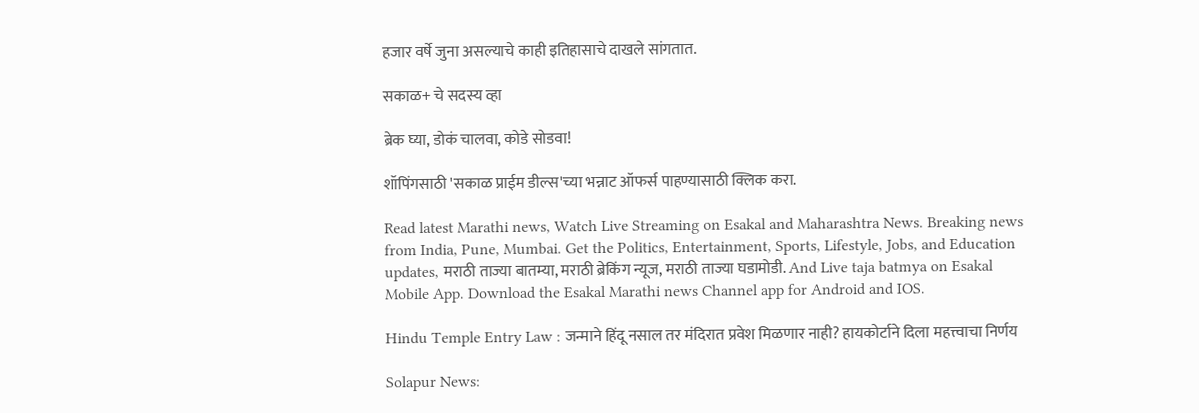हजार वर्षे जुना असल्याचे काही इतिहासाचे दाखले सांगतात.

सकाळ+ चे सदस्य व्हा

ब्रेक घ्या, डोकं चालवा, कोडे सोडवा!

शॉपिंगसाठी 'सकाळ प्राईम डील्स'च्या भन्नाट ऑफर्स पाहण्यासाठी क्लिक करा.

Read latest Marathi news, Watch Live Streaming on Esakal and Maharashtra News. Breaking news from India, Pune, Mumbai. Get the Politics, Entertainment, Sports, Lifestyle, Jobs, and Education updates, मराठी ताज्या बातम्या, मराठी ब्रेकिंग न्यूज, मराठी ताज्या घडामोडी. And Live taja batmya on Esakal Mobile App. Download the Esakal Marathi news Channel app for Android and IOS.

Hindu Temple Entry Law : जन्माने हिंदू नसाल तर मंदिरात प्रवेश मिळणार नाही? हायकोर्टाने दिला महत्त्वाचा निर्णय

Solapur News: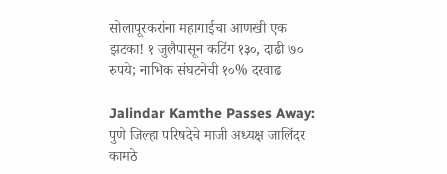सोलापूरकरांना महागाईचा आणखी एक झटका! १ जुलैपासून कटिंग १३०, दाढी ७० रुपये; नाभिक संघटनेची १०% दरवाढ

Jalindar Kamthe Passes Away: पुणे जिल्हा परिषदेचे माजी अध्यक्ष जालिंदर कामठे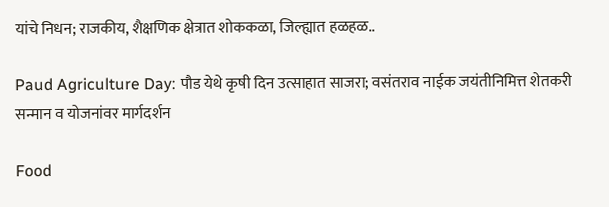यांचे निधन; राजकीय, शैक्षणिक क्षेत्रात शोककळा, जिल्ह्यात हळहळ..

Paud Agriculture Day: पौड येथे कृषी दिन उत्साहात साजरा; वसंतराव नाईक जयंतीनिमित्त शेतकरी सन्मान व योजनांवर मार्गदर्शन

Food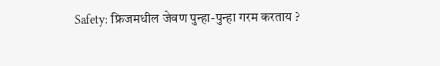Safety: फ्रिजमधील जेवण पुन्हा-पुन्हा गरम करताय ?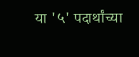या '५' पदार्थांच्या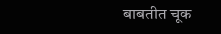बाबतीत चूक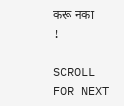करू नका !

SCROLL FOR NEXT